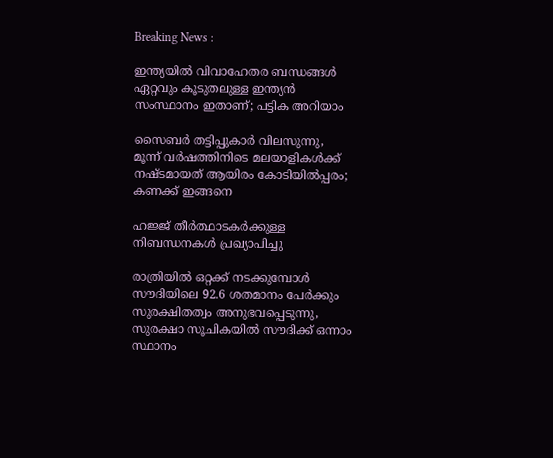Breaking News :

ഇന്ത്യയില്‍ വിവാഹേതര ബന്ധങ്ങള്‍ ഏറ്റവും കൂടുതലുള്ള ഇന്ത്യന്‍ സംസ്ഥാനം ഇതാണ്; പട്ടിക അറിയാം

സൈബര്‍ തട്ടിപ്പുകാര്‍ വിലസുന്നു, മൂന്ന് വര്‍ഷത്തിനിടെ മലയാളികള്‍ക്ക് നഷ്ടമായത് ആയിരം കോടിയില്‍പ്പരം; കണക്ക് ഇങ്ങനെ

ഹജ്ജ് തീർത്ഥാടകർക്കുള്ള നിബന്ധനകൾ പ്രഖ്യാപിച്ചു

രാത്രിയിൽ ഒറ്റക്ക് നടക്കുമ്പോൾ സൗദിയിലെ 92.6 ശതമാനം പേർക്കും സുരക്ഷിതത്വം അനുഭവപ്പെടുന്നു, സുരക്ഷാ സൂചികയിൽ സൗദിക്ക് ഒന്നാം സ്ഥാനം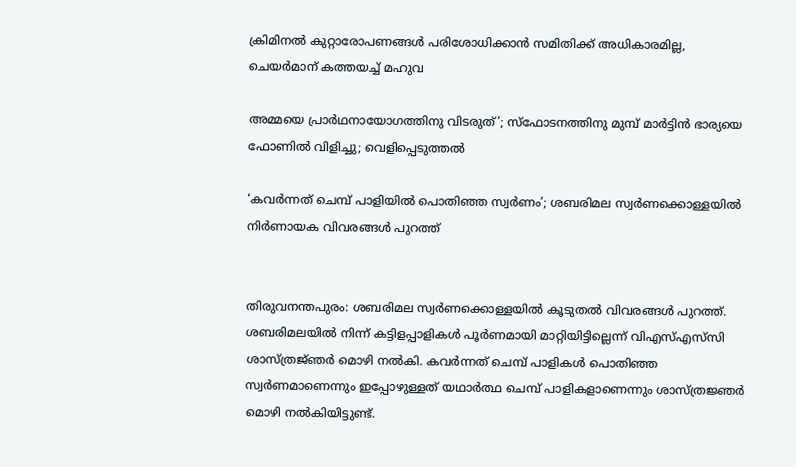ക്രിമിനല്‍ കുറ്റാരോപണങ്ങള്‍ പരിശോധിക്കാന്‍ സമിതിക്ക്‌ അധികാരമില്ല, ചെയര്‍മാന്‌ കത്തയച്ച് മഹുവ

അമ്മയെ പ്രാര്‍ഥനായോഗത്തിനു വിടരുത്’; സ്‌ഫോടനത്തിനു മുമ്പ് മാര്‍ട്ടിന്‍ ഭാര്യയെ ഫോണില്‍ വിളിച്ചു; വെളിപ്പെടുത്തല്‍

‘കവർന്നത് ചെമ്പ് പാളിയിൽ പൊതിഞ്ഞ സ്വർണം’; ശബരിമല സ്വർണക്കൊള്ളയിൽ നിർണായക വിവരങ്ങൾ പുറത്ത്


തിരുവനന്തപുരം: ശബരിമല സ്വർണക്കൊള്ളയിൽ കൂടുതൽ വിവരങ്ങൾ പുറത്ത്. ശബരിമലയിൽ നിന്ന് കട്ടിളപ്പാളികൾ പൂർണമായി മാറ്റിയിട്ടില്ലെന്ന് വിഎസ്എസ്‍സി ശാസ്ത്രജ്‌ഞർ മൊഴി നൽകി. കവർന്നത് ചെമ്പ് പാളികൾ പൊതിഞ്ഞ സ്വർണമാണെന്നും ഇപ്പോഴുള്ളത് യഥാർത്ഥ ചെമ്പ് പാളികളാണെന്നും ശാസ്ത്രജ്ഞർ മൊഴി നൽകിയിട്ടുണ്ട്.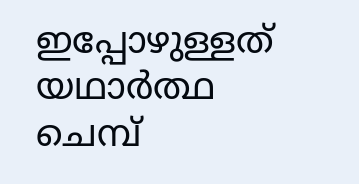ഇപ്പോഴുള്ളത് യഥാർത്ഥ ചെമ്പ്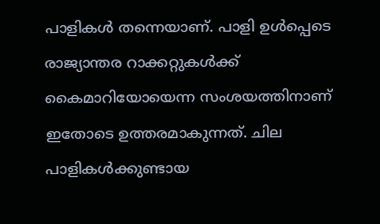പാളികൾ തന്നെയാണ്. പാളി ഉൾപ്പെടെ രാജ്യാന്തര റാക്കറ്റുകൾക്ക് കൈമാറിയോയെന്ന സംശയത്തിനാണ് ഇതോടെ ഉത്തരമാകുന്നത്. ചില പാളികൾക്കുണ്ടായ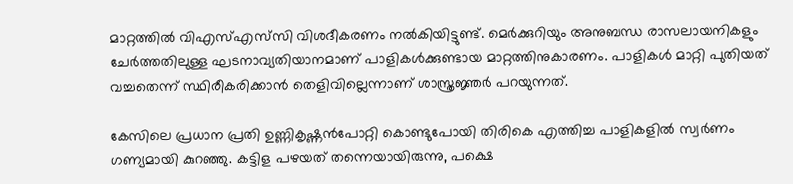മാറ്റത്തിൽ വിഎസ്എസ്‍സി വിശദീകരണം നൽകിയിട്ടുണ്ട്. മെർക്കുറിയും അനുബന്ധ രാസലായനികളും ചേർത്തതിലുള്ള ഘടനാവ്യതിയാനമാണ് പാളികൾക്കുണ്ടായ മാറ്റത്തിനുകാരണം. പാളികൾ മാറ്റി പുതിയത് വച്ചതെന്ന് സ്ഥിരീകരിക്കാൻ തെളിവില്ലെന്നാണ് ശാസ്ത്രജ്ഞർ പറയുന്നത്.

കേസിലെ പ്രധാന പ്രതി ഉണ്ണികൃഷ്ണൻപോറ്റി കൊണ്ടുപോയി തിരികെ എത്തിച്ച പാളികളിൽ സ്വർണം ഗണ്യമായി കുറഞ്ഞു. കട്ടിള പഴയത് തന്നെയായിരുന്നു, പക്ഷെ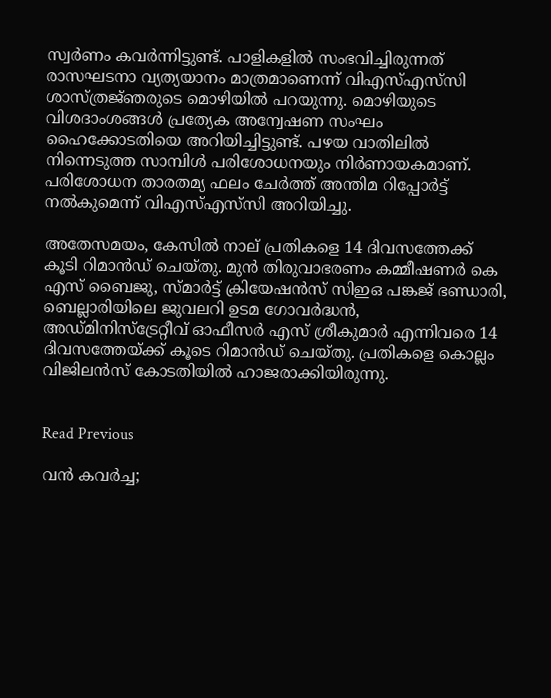സ്വർണം കവർന്നിട്ടുണ്ട്. പാളികളിൽ സംഭവിച്ചിരുന്നത് രാസഘടനാ വ്യത്യയാനം മാത്രമാണെന്ന് വിഎസ്എസ്‍സി ശാസ്ത്രജ്‌ഞരുടെ മൊഴിയില്‍ പറയുന്നു. മൊഴിയുടെ വിശദാംശങ്ങൾ പ്രത്യേക അന്വേഷണ സംഘം ഹൈക്കോടതിയെ അറിയിച്ചിട്ടുണ്ട്. പഴയ വാതിലിൽ നിന്നെടുത്ത സാമ്പിൾ പരിശോധനയും നിർണായകമാണ്. പരിശോധന താരതമ്യ ഫലം ചേർത്ത് അന്തിമ റിപ്പോർട്ട് നൽകുമെന്ന് വിഎസ്എസ്‍സി അറിയിച്ചു.

അതേസമയം, കേസിൽ നാല് പ്രതികളെ 14 ദിവസത്തേക്ക് കൂടി റിമാൻഡ് ചെയ്തു. മുൻ തിരുവാഭരണം കമ്മീഷണർ കെ എസ് ബൈജു, സ്മാർട്ട് ക്രിയേഷൻസ് സിഇഒ പങ്കജ് ഭണ്ഡാരി, ബെല്ലാരിയിലെ ജുവലറി ഉടമ ഗോവർദ്ധൻ, അഡ്മിനിസ്ട്രേറ്റീവ് ഓഫീസർ എസ് ശ്രീകുമാർ എന്നിവരെ 14 ദിവസത്തേയ്ക്ക് കൂടെ റിമാൻഡ് ചെയ്തു. പ്രതികളെ കൊല്ലം വിജിലൻസ് കോടതിയിൽ ഹാജരാക്കിയിരുന്നു.


Read Previous

വൻ കവർച്ച;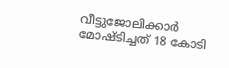വീട്ടുജോലിക്കാർ മോഷ്ടിച്ചത് 18 കോടി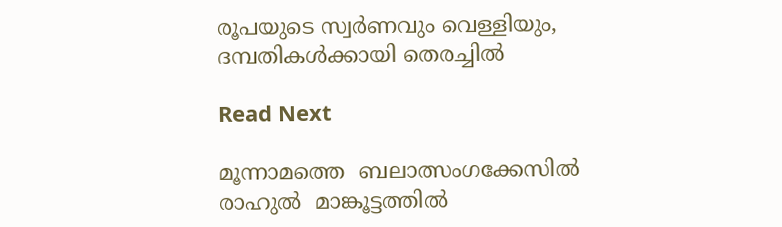രൂപയുടെ സ്വർണവും വെള്ളിയും, ദമ്പതികൾക്കായി തെരച്ചിൽ

Read Next

മൂന്നാമത്തെ  ബലാത്സംഗക്കേസിൽ  രാഹുൽ  മാങ്കൂട്ടത്തിൽ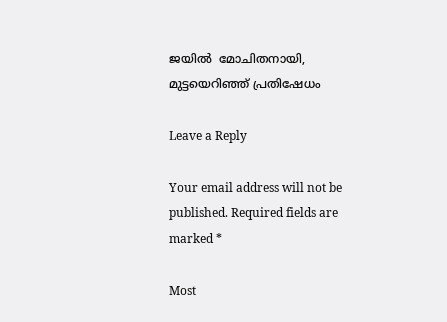ജയിൽ  മോചിതനായി, മുട്ടയെറിഞ്ഞ് പ്രതിഷേധം

Leave a Reply

Your email address will not be published. Required fields are marked *

Most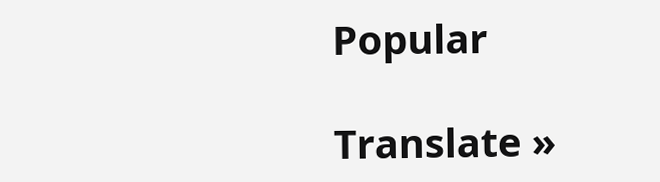Popular

Translate »